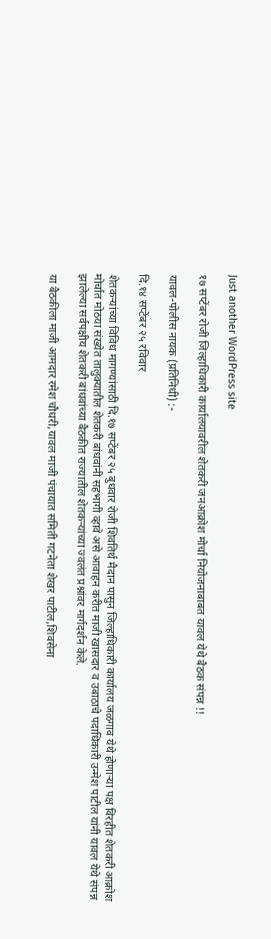Just another WordPress site

१७ सप्टेंबर रोजी जिल्हाधिकारी कार्यालयावरील शेतकरी जनआक्रोश मोर्चा नियोजनाबाबत यावल येथे बैठक संपन्न !!

यावल-पोलीस नायक (प्रतिनिधी) :-

दि.१४ सप्टेंबर २५ रविवार

शेतकऱ्यांच्या विविध मागण्यांसाठी दि.१७ सप्टेंबर २५ बुधवार रोजी शिवतिर्थ मैदान पासुन जिल्हाधिकारी कार्यालय जळगाव येथे होणाऱ्या पक्ष विरहीत शेतकरी आक्रोश मोर्चात मोठया संख्येत तालुक्यातील शेतकरी बांधवांनी सहभागी व्हावे असे आवाहन करीत माजी खासदार व उबाठाचे पदाधिकारी उन्मेश पाटील यांनी यावल येथे संपन्न झालेल्या सर्वपक्षीय शेतकरी बांधवांच्या बैठकीत राज्यातील शेतकऱ्यांच्या ज्वलंत प्रश्नांवर मार्गदर्शन केले.

या बैठकीला माजी आमदार रमेश चौधरी,यावल माजी पंचायात समिती गटनेता शेखर पाटील,शिवसेना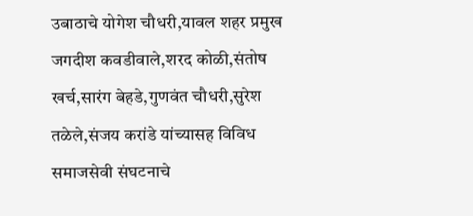उबाठाचे योगेश चौधरी,यावल शहर प्रमुख जगदीश कवडीवाले,शरद कोळी,संतोष खर्च,सारंग बेहडे,गुणवंत चौधरी,सुरेश तळेले,संजय करांडे यांच्यासह विविध समाजसेवी संघटनाचे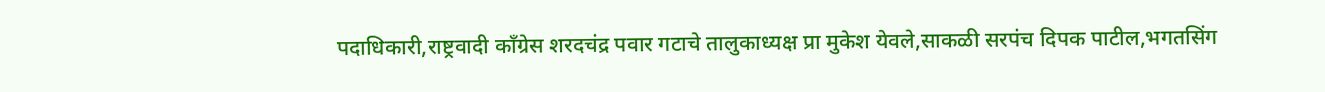पदाधिकारी,राष्ट्रवादी काँग्रेस शरदचंद्र पवार गटाचे तालुकाध्यक्ष प्रा मुकेश येवले,साकळी सरपंच दिपक पाटील,भगतसिंग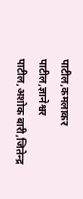पाटील,कमलाकर पाटील,ज्ञानेश्वर पाटील,अशोक बारी,जितेन्द्र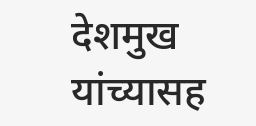देशमुख यांच्यासह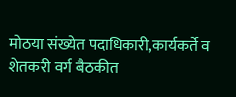मोठया संख्येत पदाधिकारी,कार्यकर्ते व शेतकरी वर्ग बैठकीत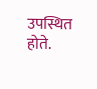उपस्थित होते.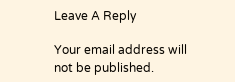Leave A Reply

Your email address will not be published.